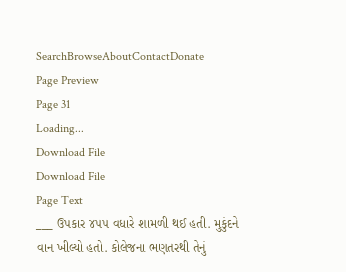SearchBrowseAboutContactDonate
Page Preview
Page 31
Loading...
Download File
Download File
Page Text
___ ઉપકાર ૪૫૫ વધારે શામળી થઈ હતી. મુકુંદને વાન ખીલ્યો હતો. કોલેજના ભણતરથી તેનું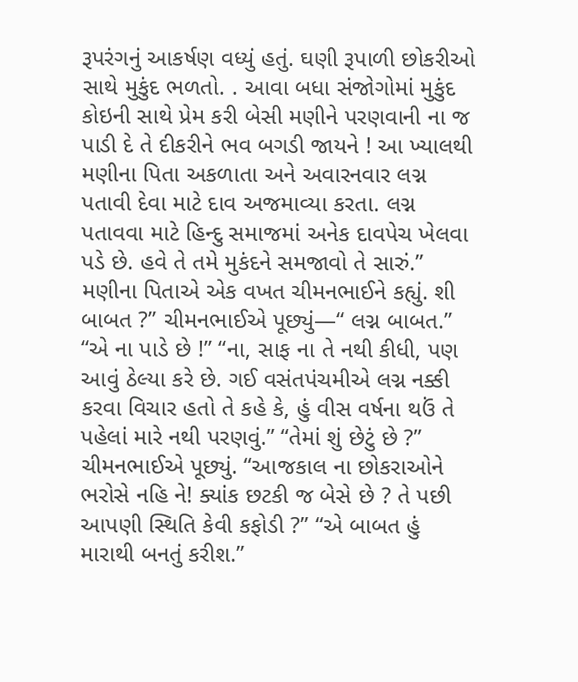રૂપરંગનું આકર્ષણ વધ્યું હતું. ઘણી રૂપાળી છોકરીઓ સાથે મુકુંદ ભળતો. . આવા બધા સંજોગોમાં મુકુંદ કોઇની સાથે પ્રેમ કરી બેસી મણીને પરણવાની ના જ પાડી દે તે દીકરીને ભવ બગડી જાયને ! આ ખ્યાલથી મણીના પિતા અકળાતા અને અવારનવાર લગ્ન પતાવી દેવા માટે દાવ અજમાવ્યા કરતા. લગ્ન પતાવવા માટે હિન્દુ સમાજમાં અનેક દાવપેચ ખેલવા પડે છે. હવે તે તમે મુકંદને સમજાવો તે સારું.” મણીના પિતાએ એક વખત ચીમનભાઈને કહ્યું. શી બાબત ?” ચીમનભાઈએ પૂછ્યું—“ લગ્ન બાબત.” “એ ના પાડે છે !” “ના, સાફ ના તે નથી કીધી, પણ આવું ઠેલ્યા કરે છે. ગઈ વસંતપંચમીએ લગ્ન નક્કી કરવા વિચાર હતો તે કહે કે, હું વીસ વર્ષના થઉં તે પહેલાં મારે નથી પરણવું.” “તેમાં શું છેટું છે ?” ચીમનભાઈએ પૂછ્યું. “આજકાલ ના છોકરાઓને ભરોસે નહિ ને! ક્યાંક છટકી જ બેસે છે ? તે પછી આપણી સ્થિતિ કેવી કફોડી ?” “એ બાબત હું મારાથી બનતું કરીશ.”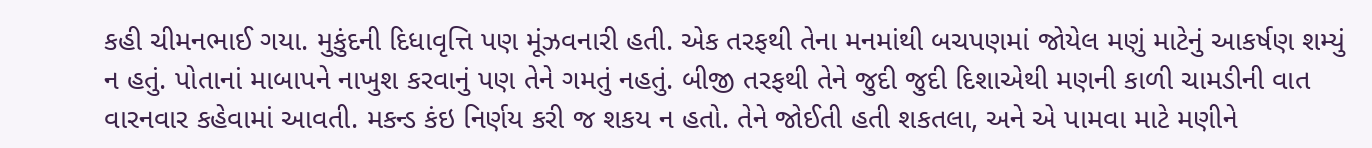કહી ચીમનભાઈ ગયા. મુકુંદની દિધાવૃત્તિ પણ મૂંઝવનારી હતી. એક તરફથી તેના મનમાંથી બચપણમાં જોયેલ મણું માટેનું આકર્ષણ શમ્યું ન હતું. પોતાનાં માબાપને નાખુશ કરવાનું પણ તેને ગમતું નહતું. બીજી તરફથી તેને જુદી જુદી દિશાએથી મણની કાળી ચામડીની વાત વારનવાર કહેવામાં આવતી. મકન્ડ કંઇ નિર્ણય કરી જ શકય ન હતો. તેને જોઈતી હતી શકતલા, અને એ પામવા માટે મણીને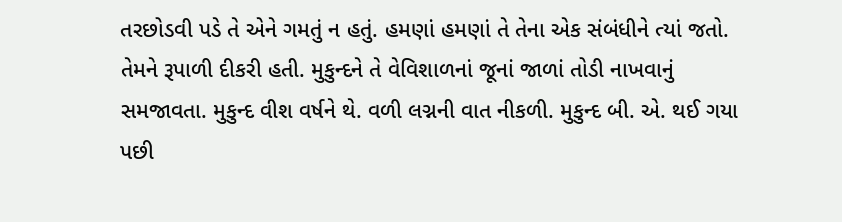તરછોડવી પડે તે એને ગમતું ન હતું. હમણાં હમણાં તે તેના એક સંબંધીને ત્યાં જતો. તેમને રૂપાળી દીકરી હતી. મુકુન્દને તે વેવિશાળનાં જૂનાં જાળાં તોડી નાખવાનું સમજાવતા. મુકુન્દ વીશ વર્ષને થે. વળી લગ્નની વાત નીકળી. મુકુન્દ બી. એ. થઈ ગયા પછી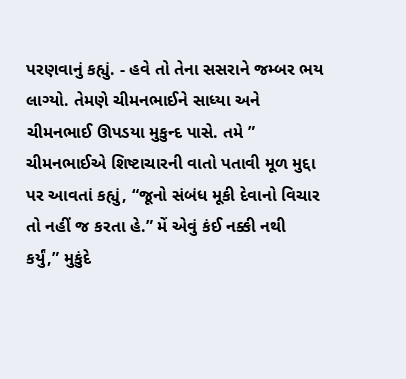પરણવાનું કહ્યું. - હવે તો તેના સસરાને જમ્બર ભય લાગ્યો. તેમણે ચીમનભાઈને સાધ્યા અને ચીમનભાઈ ઊપડયા મુકુન્દ પાસે. તમે ” ચીમનભાઈએ શિષ્ટાચારની વાતો પતાવી મૂળ મુદ્દા પર આવતાં કહ્યું, “જૂનો સંબંધ મૂકી દેવાનો વિચાર તો નહીં જ કરતા હે.” મેં એવું કંઈ નક્કી નથી કર્યું,” મુકુંદે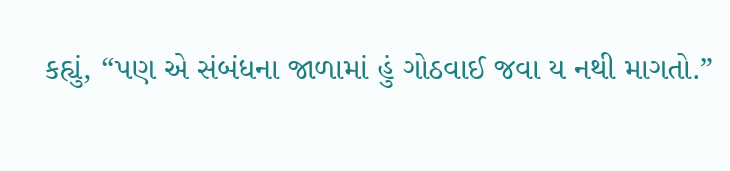કહ્યું, “પણ એ સંબંધના જાળામાં હું ગોઠવાઈ જવા ય નથી માગતો.”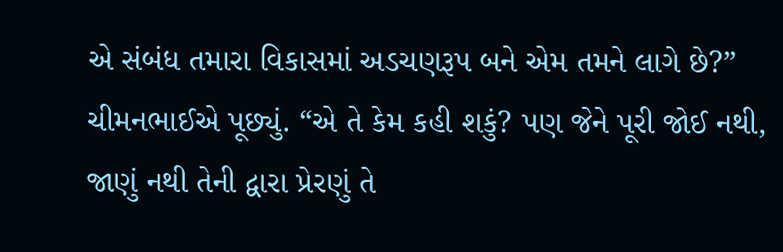એ સંબંધ તમારા વિકાસમાં અડચણરૂપ બને એમ તમને લાગે છે?” ચીમનભાઈએ પૂછ્યું. “એ તે કેમ કહી શકું? પણ જેને પૂરી જોઈ નથી, જાણું નથી તેની દ્વારા પ્રેરણું તે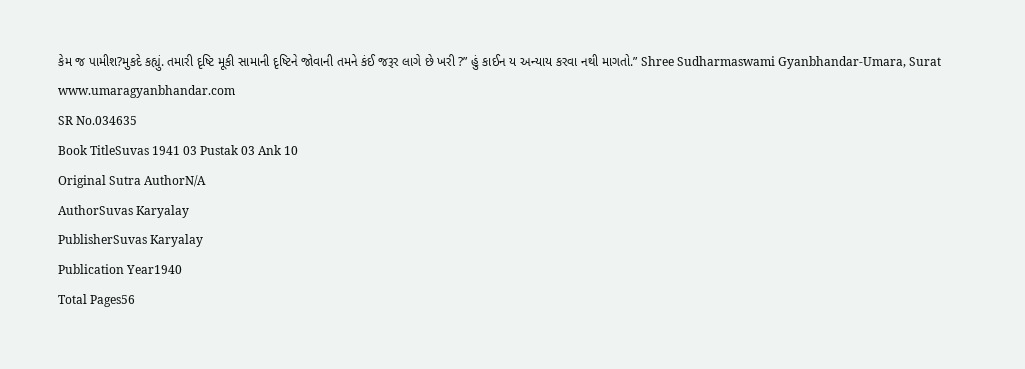કેમ જ પામીશ?મુકદે કહ્યું. તમારી દૃષ્ટિ મૂકી સામાની દૃષ્ટિને જોવાની તમને કંઈ જરૂર લાગે છે ખરી ?” હું કાઈન ય અન્યાય કરવા નથી માગતો.” Shree Sudharmaswami Gyanbhandar-Umara, Surat www.umaragyanbhandar.com
SR No.034635
Book TitleSuvas 1941 03 Pustak 03 Ank 10
Original Sutra AuthorN/A
AuthorSuvas Karyalay
PublisherSuvas Karyalay
Publication Year1940
Total Pages56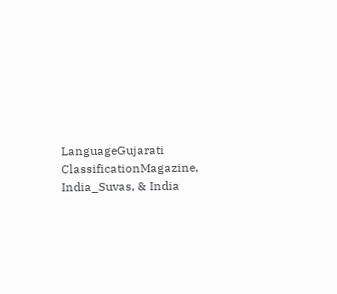LanguageGujarati
ClassificationMagazine, India_Suvas, & India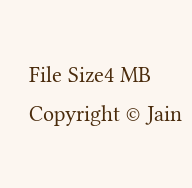File Size4 MB
Copyright © Jain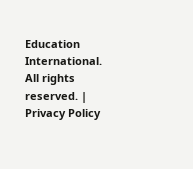Education International. All rights reserved. | Privacy Policy